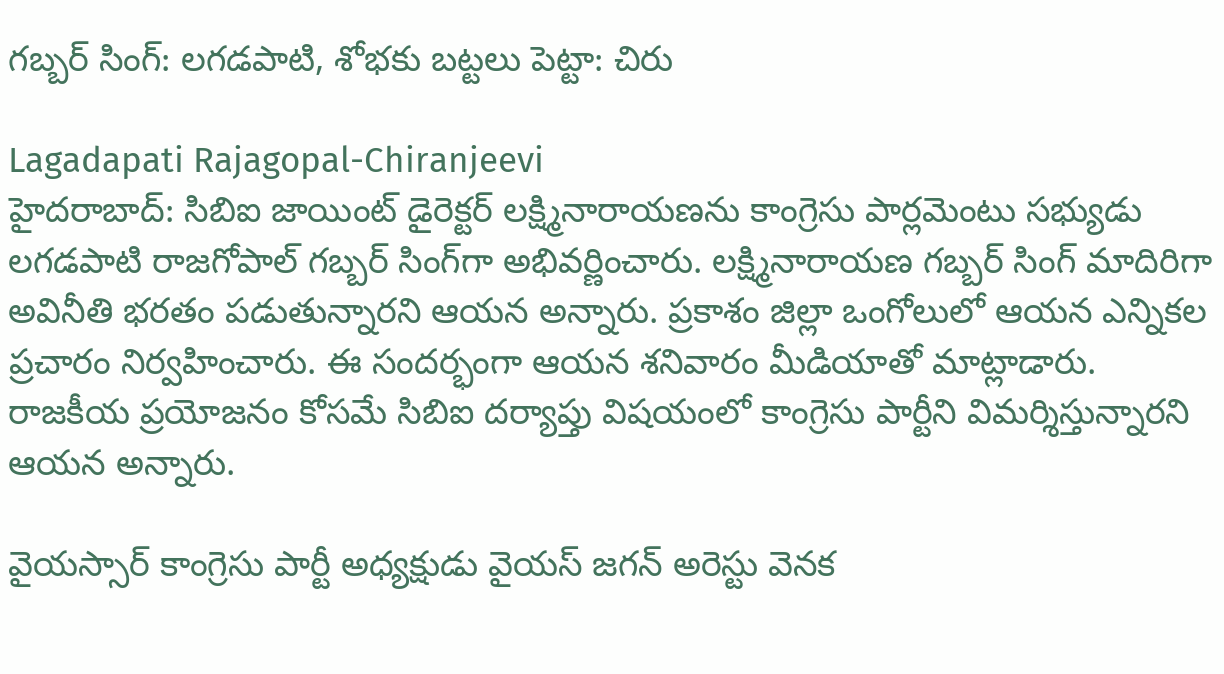గబ్బర్ సింగ్: లగడపాటి, శోభకు బట్టలు పెట్టా: చిరు

Lagadapati Rajagopal-Chiranjeevi
హైదరాబాద్: సిబిఐ జాయింట్ డైరెక్టర్ లక్ష్మినారాయణను కాంగ్రెసు పార్లమెంటు సభ్యుడు లగడపాటి రాజగోపాల్ గబ్బర్ సింగ్‌గా అభివర్ణించారు. లక్ష్మినారాయణ గబ్బర్ సింగ్ మాదిరిగా అవినీతి భరతం పడుతున్నారని ఆయన అన్నారు. ప్రకాశం జిల్లా ఒంగోలులో ఆయన ఎన్నికల ప్రచారం నిర్వహించారు. ఈ సందర్భంగా ఆయన శనివారం మీడియాతో మాట్లాడారు. రాజకీయ ప్రయోజనం కోసమే సిబిఐ దర్యాప్తు విషయంలో కాంగ్రెసు పార్టీని విమర్శిస్తున్నారని ఆయన అన్నారు.

వైయస్సార్ కాంగ్రెసు పార్టీ అధ్యక్షుడు వైయస్ జగన్ అరెస్టు వెనక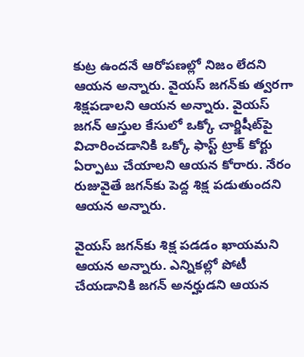కుట్ర ఉందనే ఆరోపణల్లో నిజం లేదని ఆయన అన్నారు. వైయస్ జగన్‌కు త్వరగా శిక్షపడాలని ఆయన అన్నారు. వైయస్ జగన్ ఆస్తుల కేసులో ఒక్కో చార్జిషీట్‌పై విచారించడానికి ఒక్కో ఫాస్ట్ ట్రాక్ కోర్టు ఏర్పాటు చేయాలని ఆయన కోరారు. నేరం రుజువైతే జగన్‌కు పెద్ద శిక్ష పడుతుందని ఆయన అన్నారు.

వైయస్ జగన్‌కు శిక్ష పడడం ఖాయమని ఆయన అన్నారు. ఎన్నికల్లో పోటీ చేయడానికి జగన్ అనర్హుడని ఆయన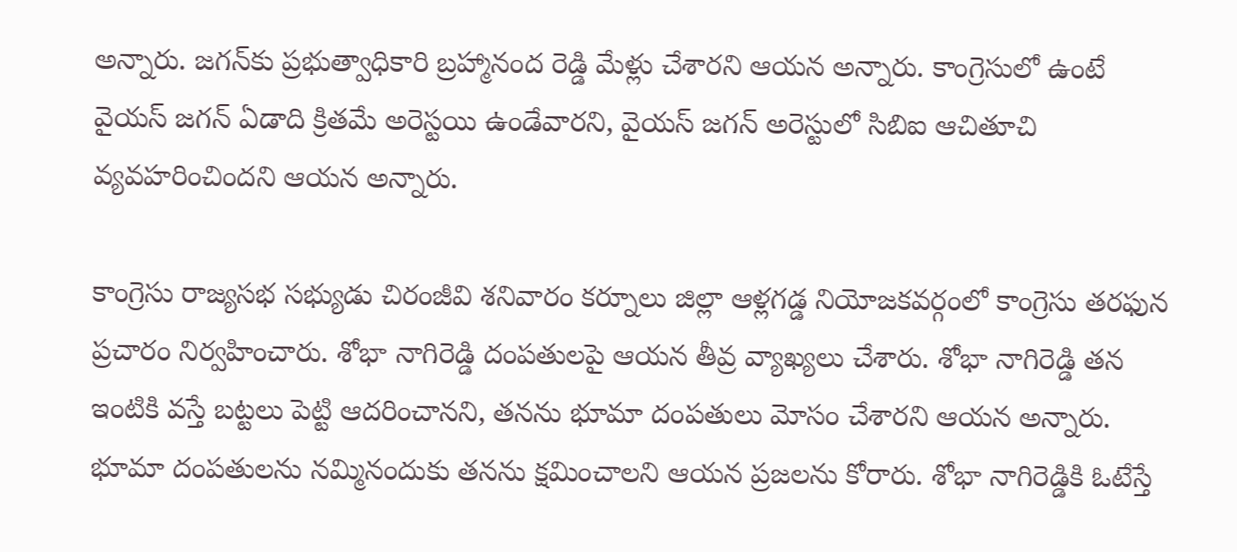అన్నారు. జగన్‌కు ప్రభుత్వాధికారి బ్రహ్మానంద రెడ్డి మేళ్లు చేశారని ఆయన అన్నారు. కాంగ్రెసులో ఉంటే వైయస్ జగన్ ఏడాది క్రితమే అరెస్టయి ఉండేవారని, వైయస్ జగన్ అరెస్టులో సిబిఐ ఆచితూచి వ్యవహరించిందని ఆయన అన్నారు.

కాంగ్రెసు రాజ్యసభ సభ్యుడు చిరంజీవి శనివారం కర్నూలు జిల్లా ఆళ్లగడ్డ నియోజకవర్గంలో కాంగ్రెసు తరఫున ప్రచారం నిర్వహించారు. శోభా నాగిరెడ్డి దంపతులపై ఆయన తీవ్ర వ్యాఖ్యలు చేశారు. శోభా నాగిరెడ్డి తన ఇంటికి వస్తే బట్టలు పెట్టి ఆదరించానని, తనను భూమా దంపతులు మోసం చేశారని ఆయన అన్నారు. భూమా దంపతులను నమ్మినందుకు తనను క్షమించాలని ఆయన ప్రజలను కోరారు. శోభా నాగిరెడ్డికి ఓటేస్తే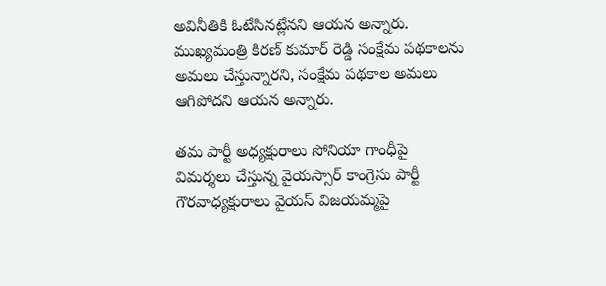అవినీతికి ఓటేసినట్లేనని ఆయన అన్నారు. ముఖ్యమంత్రి కిరణ్ కుమార్ రెడ్డి సంక్షేమ పథకాలను అమలు చేస్తున్నారని, సంక్షేమ పథకాల అమలు ఆగిపోదని ఆయన అన్నారు.

తమ పార్టీ అధ్యక్షురాలు సోనియా గాంధీపై విమర్శలు చేస్తున్న వైయస్సార్ కాంగ్రెసు పార్టీ గౌరవాధ్యక్షురాలు వైయస్ విజయమ్మపై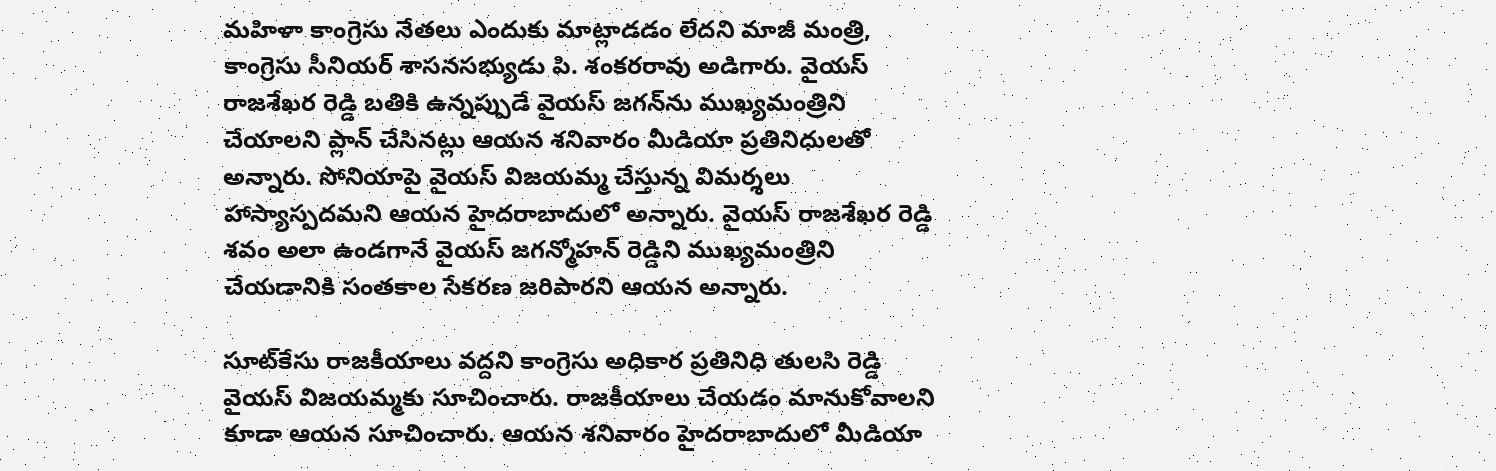మహిళా కాంగ్రెసు నేతలు ఎందుకు మాట్లాడడం లేదని మాజీ మంత్రి, కాంగ్రెసు సీనియర్ శాసనసభ్యుడు పి. శంకరరావు అడిగారు. వైయస్ రాజశేఖర రెడ్డి బతికి ఉన్నప్పుడే వైయస్ జగన్‌ను ముఖ్యమంత్రిని చేయాలని ప్లాన్ చేసినట్లు ఆయన శనివారం మీడియా ప్రతినిధులతో అన్నారు. సోనియాపై వైయస్ విజయమ్మ చేస్తున్న విమర్శలు హాస్యాస్పదమని ఆయన హైదరాబాదులో అన్నారు. వైయస్ రాజశేఖర రెడ్డి శవం అలా ఉండగానే వైయస్ జగన్మోహన్ రెడ్డిని ముఖ్యమంత్రిని చేయడానికి సంతకాల సేకరణ జరిపారని ఆయన అన్నారు.

సూట్‌కేసు రాజకీయాలు వద్దని కాంగ్రెసు అధికార ప్రతినిధి తులసి రెడ్డి వైయస్ విజయమ్మకు సూచించారు. రాజకీయాలు చేయడం మానుకోవాలని కూడా ఆయన సూచించారు. ఆయన శనివారం హైదరాబాదులో మీడియా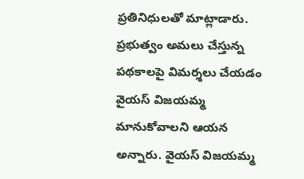ప్రతినిధులతో మాట్లాడారు. ప్రభుత్వం అమలు చేస్తున్న పథకాలపై విమర్శలు చేయడం వైయస్ విజయమ్మ మానుకోవాలని ఆయన అన్నారు. వైయస్ విజయమ్మ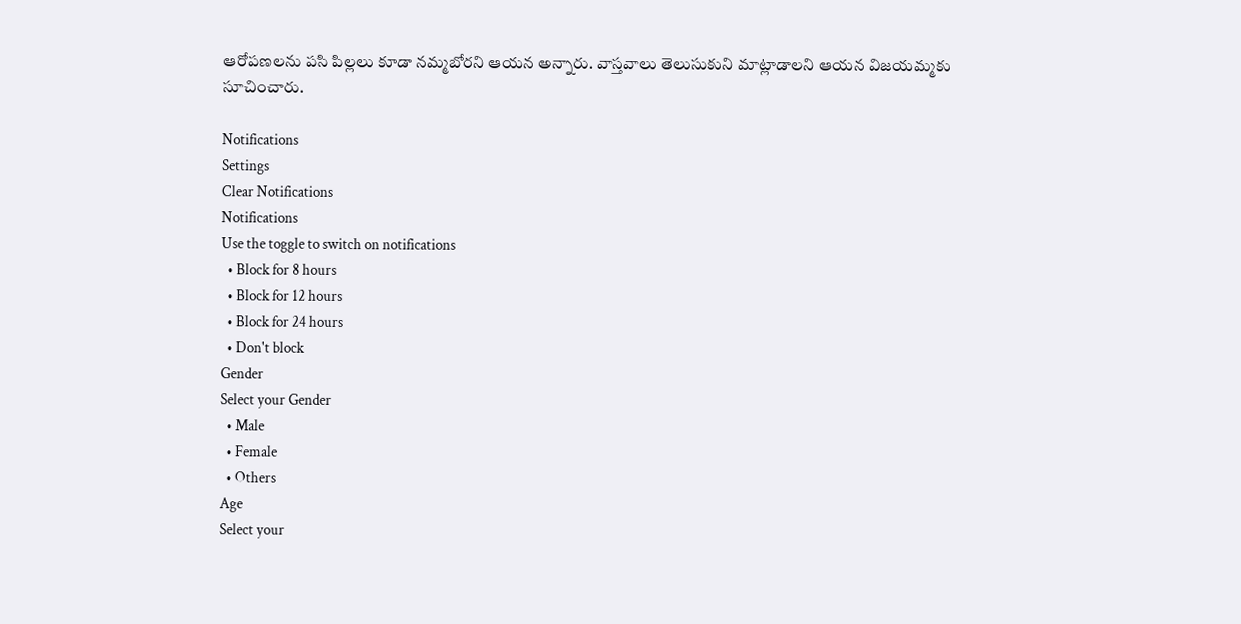ఆరోపణలను పసి పిల్లలు కూడా నమ్మబోరని ఆయన అన్నారు. వాస్తవాలు తెలుసుకుని మాట్లాడాలని ఆయన విజయమ్మకు సూచించారు.

Notifications
Settings
Clear Notifications
Notifications
Use the toggle to switch on notifications
  • Block for 8 hours
  • Block for 12 hours
  • Block for 24 hours
  • Don't block
Gender
Select your Gender
  • Male
  • Female
  • Others
Age
Select your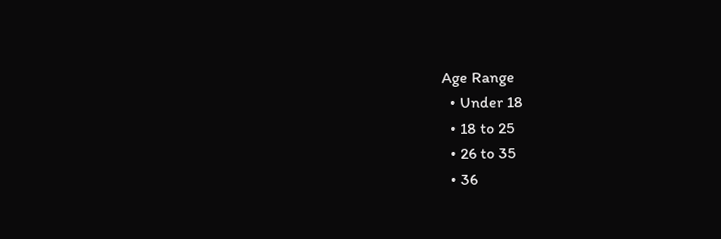Age Range
  • Under 18
  • 18 to 25
  • 26 to 35
  • 36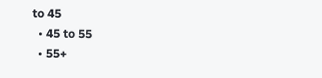to 45
  • 45 to 55
  • 55+